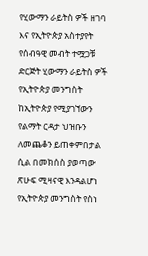የሂውማን ራይትስ ዎች ዘገባ እና የኢትዮጵያ አስተያየት
የሰብዓዊ መብት ተሟጋቹ ድርጅት ሂውማን ራይትስ ዎች የኢትዮጵያ መንግስት ከኢትዮጵያ የሚያገኘውን የልማት ርዳታ ህዝቡን ለመጨቆን ይጠቀምበታል ሲል በመክሰስ ያወጣው ጽሁፍ ሚዛናዊ እንዳልሆነ የኢትዮጵያ መንግስት የስነ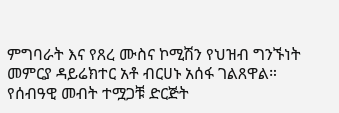ምግባራት እና የጸረ ሙስና ኮሚሽን የህዝብ ግንኙነት መምርያ ዳይሬክተር አቶ ብርሀኑ አሰፋ ገልጸዋል።
የሰብዓዊ መብት ተሟጋቹ ድርጅት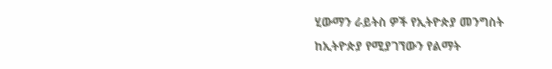ሂውማን ራይትስ ዎች የኢትዮጵያ መንግስት ከኢትዮጵያ የሚያገኘውን የልማት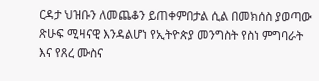ርዳታ ህዝቡን ለመጨቆን ይጠቀምበታል ሲል በመክሰስ ያወጣው ጽሁፍ ሚዛናዊ እንዳልሆነ የኢትዮጵያ መንግስት የስነ ምግባራት እና የጸረ ሙስና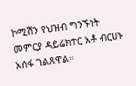ኮሚሽን የህዝብ ግንኙነት መምርያ ዳይሬክተር አቶ ብርሀኑ አሰፋ ገልጸዋል።